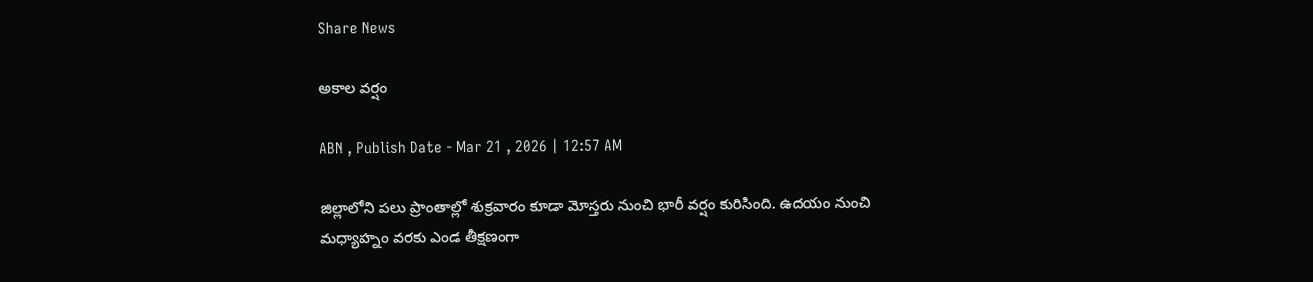Share News

అకాల వర్షం

ABN , Publish Date - Mar 21 , 2026 | 12:57 AM

జిల్లాలోని పలు ప్రాంతాల్లో శుక్రవారం కూడా మోస్తరు నుంచి భారీ వర్షం కురిసింది. ఉదయం నుంచి మధ్యాహ్నం వరకు ఎండ తీక్షణంగా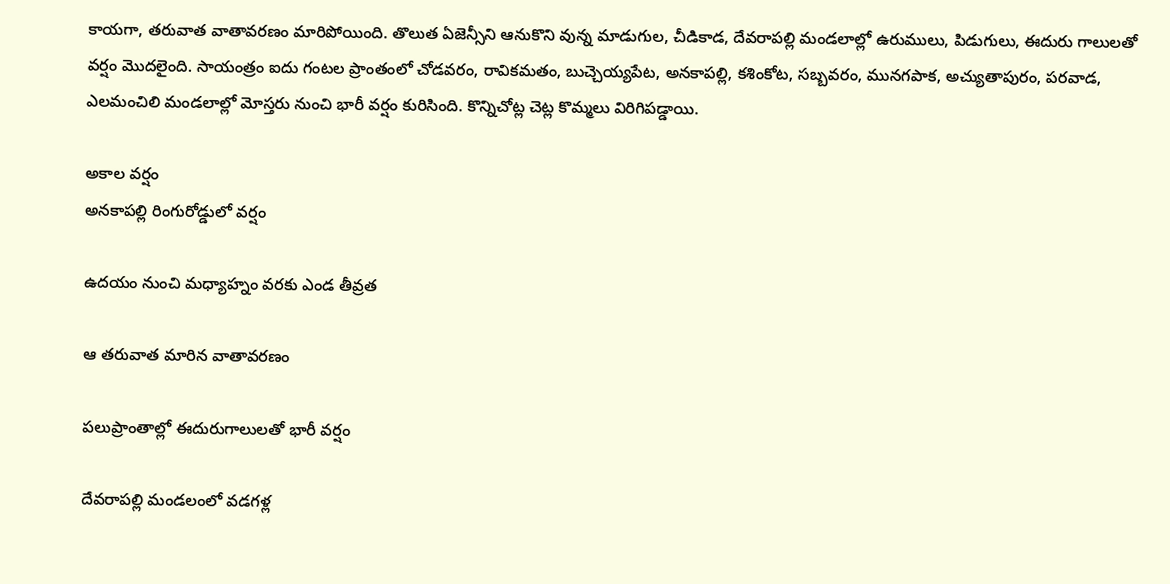కాయగా, తరువాత వాతావరణం మారిపోయింది. తొలుత ఏజెన్సీని ఆనుకొని వున్న మాడుగుల, చీడికాడ, దేవరాపల్లి మండలాల్లో ఉరుములు, పిడుగులు, ఈదురు గాలులతో వర్షం మొదలైంది. సాయంత్రం ఐదు గంటల ప్రాంతంలో చోడవరం, రావికమతం, బుచ్చెయ్యపేట, అనకాపల్లి, కశింకోట, సబ్బవరం, మునగపాక, అచ్యుతాపురం, పరవాడ, ఎలమంచిలి మండలాల్లో మోస్తరు నుంచి భారీ వర్షం కురిసింది. కొన్నిచోట్ల చెట్ల కొమ్మలు విరిగిపడ్డాయి.

అకాల వర్షం
అనకాపల్లి రింగురోడ్డులో వర్షం

ఉదయం నుంచి మధ్యాహ్నం వరకు ఎండ తీవ్రత

ఆ తరువాత మారిన వాతావరణం

పలుప్రాంతాల్లో ఈదురుగాలులతో భారీ వర్షం

దేవరాపల్లి మండలంలో వడగళ్ల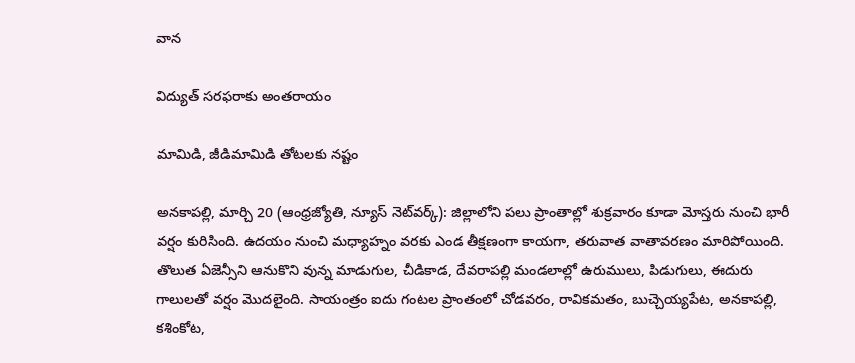వాన

విద్యుత్‌ సరఫరాకు అంతరాయం

మామిడి, జీడిమామిడి తోటలకు నష్టం

అనకాపల్లి, మార్చి 20 (ఆంధ్రజ్యోతి, న్యూస్‌ నెట్‌వర్క్‌): జిల్లాలోని పలు ప్రాంతాల్లో శుక్రవారం కూడా మోస్తరు నుంచి భారీ వర్షం కురిసింది. ఉదయం నుంచి మధ్యాహ్నం వరకు ఎండ తీక్షణంగా కాయగా, తరువాత వాతావరణం మారిపోయింది. తొలుత ఏజెన్సీని ఆనుకొని వున్న మాడుగుల, చీడికాడ, దేవరాపల్లి మండలాల్లో ఉరుములు, పిడుగులు, ఈదురు గాలులతో వర్షం మొదలైంది. సాయంత్రం ఐదు గంటల ప్రాంతంలో చోడవరం, రావికమతం, బుచ్చెయ్యపేట, అనకాపల్లి, కశింకోట,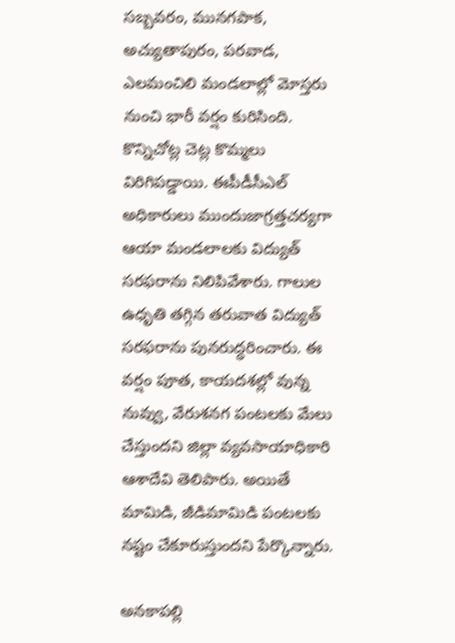సబ్బవరం, మునగపాక, అచ్యుతాపురం, పరవాడ, ఎలమంచిలి మండలాల్లో మోస్తరు నుంచి భారీ వర్షం కురిసింది. కొన్నిచోట్ల చెట్ల కొమ్మలు విరిగిపడ్డాయి. ఈపీడీసీఎల్‌ అధికారులు ముందుజాగ్రత్తచర్యగా ఆయా మండలాలకు విద్యుత్‌ సరఫరాను నిలిపివేశారు. గాలుల ఉధృతి తగ్గిన తరువాత విద్యుత్‌ సరఫరాను పునరుద్ధరించారు. ఈ వర్షం పూత, కాయదశల్లో వున్న నువ్వు, వేరుశనగ పంటలకు మేలు చేస్తుందని జిల్లా వ్యవసాయాధికారి ఆశాదేవి తెలిపారు. అయితే మామిడి, జీడిమామిడి పంటలకు నష్టం చేకూరుస్తుందని పేర్కొన్నారు.

అనకాపల్లి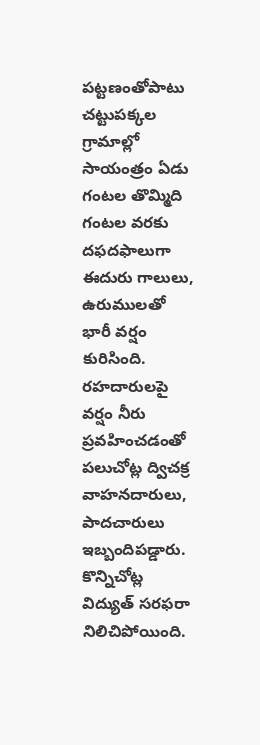పట్టణంతోపాటు చట్టుపక్కల గ్రామాల్లో సాయంత్రం ఏడు గంటల తొమ్మిది గంటల వరకు దఫదఫాలుగా ఈదురు గాలులు, ఉరుములతో భారీ వర్షం కురిసింది. రహదారులపై వర్షం నీరు ప్రవహించడంతో పలుచోట్ల ద్విచక్ర వాహనదారులు, పాదచారులు ఇబ్బందిపడ్డారు. కొన్నిచోట్ల విద్యుత్‌ సరఫరా నిలిచిపోయింది.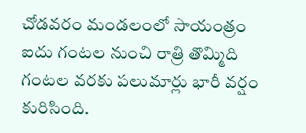చోడవరం మండలంలో సాయంత్రం ఐదు గంటల నుంచి రాత్రి తొమ్మిది గంటల వరకు పలుమార్లు భారీ వర్షం కురిసింది.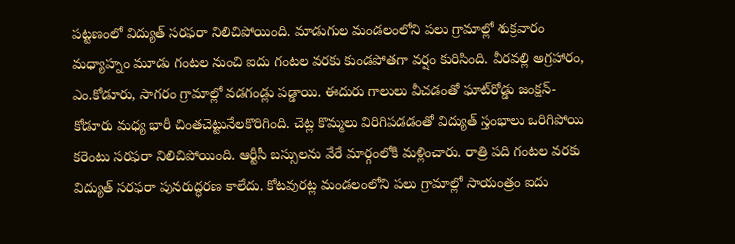పట్టణంలో విద్యుత్‌ సరఫరా నిలిచిపోయింది. మాడుగుల మండలంలోని పలు గ్రామాల్లో శుక్రవారం మధ్యాహ్నం మూడు గంటల నుంచి ఐదు గంటల వరకు కుండపోతగా వర్షం కురిసింది. వీరవల్లి అగ్రహారం, ఎం.కోడూరు, సాగరం గ్రామాల్లో వడగండ్లు పడ్డాయి. ఈదురు గాలులు వీచడంతో ఘాట్‌రోడ్డు జంక్షన్‌- కోడూరు మధ్య భారీ చింతచెట్టునేలకొరిగింది. చెట్ల కొమ్మలు విరిగిపడడంతో విద్యుత్‌ స్తంభాలు ఒరిగిపోయి కరెంటు సరఫరా నిలిచిపోయింది. ఆర్టీసీ బస్సులను వేరే మార్గంలోకి మళ్లించారు. రాత్రి పది గంటల వరకు విద్యుత్‌ సరఫరా పునరుద్ధరణ కాలేదు. కోటవురట్ల మండలంలోని పలు గ్రామాల్లో సాయంత్రం ఐదు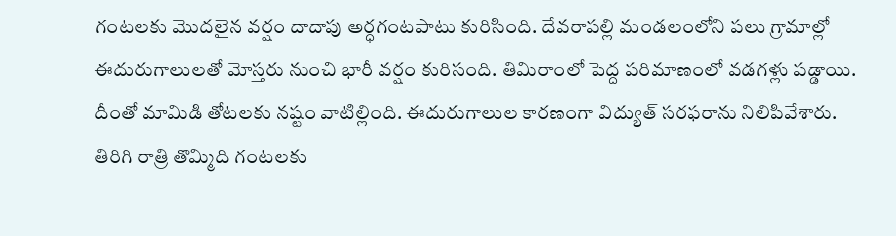గంటలకు మొదలైన వర్షం దాదాపు అర్ధగంటపాటు కురిసింది. దేవరాపల్లి మండలంలోని పలు గ్రామాల్లో ఈదురుగాలులతో మోస్తరు నుంచి భారీ వర్షం కురిసంది. తిమిరాంలో పెద్ద పరిమాణంలో వడగళ్లు పడ్డాయి. దీంతో మామిడి తోటలకు నష్టం వాటిల్లింది. ఈదురుగాలుల కారణంగా విద్యుత్‌ సరఫరాను నిలిపివేశారు. తిరిగి రాత్రి తొమ్మిది గంటలకు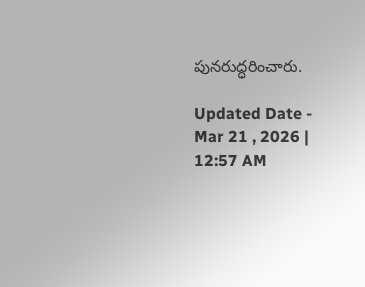పునరుద్ధరించారు.

Updated Date - Mar 21 , 2026 | 12:57 AM